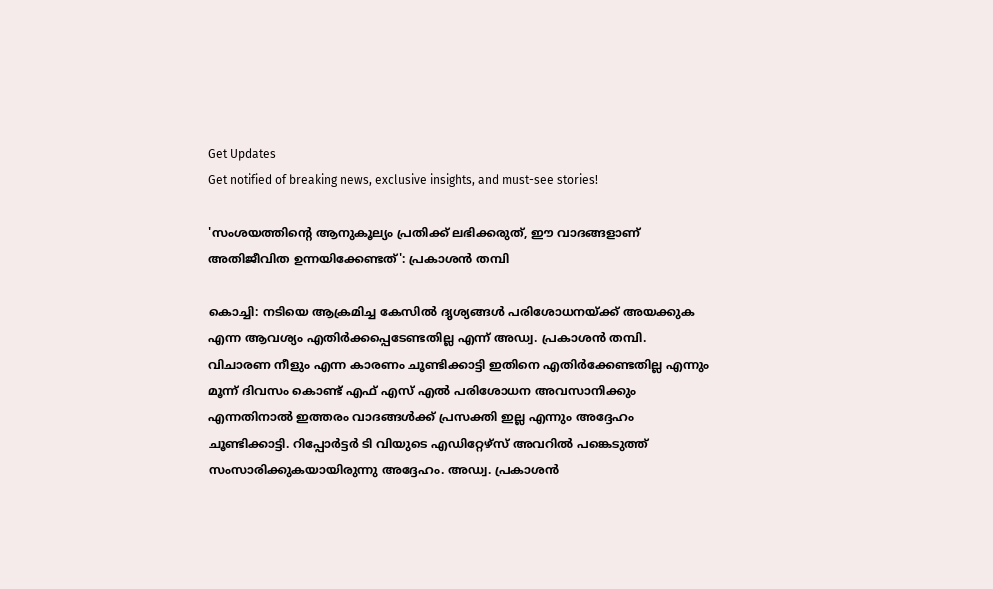Get Updates
Get notified of breaking news, exclusive insights, and must-see stories!

'സംശയത്തിന്റെ ആനുകൂല്യം പ്രതിക്ക് ലഭിക്കരുത്, ഈ വാദങ്ങളാണ് അതിജീവിത ഉന്നയിക്കേണ്ടത്': പ്രകാശന്‍ തമ്പി

കൊച്ചി: നടിയെ ആക്രമിച്ച കേസില്‍ ദൃശ്യങ്ങള്‍ പരിശോധനയ്ക്ക് അയക്കുക എന്ന ആവശ്യം എതിര്‍ക്കപ്പെടേണ്ടതില്ല എന്ന് അഡ്വ. പ്രകാശന്‍ തമ്പി. വിചാരണ നീളും എന്ന കാരണം ചൂണ്ടിക്കാട്ടി ഇതിനെ എതിര്‍ക്കേണ്ടതില്ല എന്നും മൂന്ന് ദിവസം കൊണ്ട് എഫ് എസ് എല്‍ പരിശോധന അവസാനിക്കും എന്നതിനാല്‍ ഇത്തരം വാദങ്ങള്‍ക്ക് പ്രസക്തി ഇല്ല എന്നും അദ്ദേഹം ചൂണ്ടിക്കാട്ടി. റിപ്പോര്‍ട്ടര്‍ ടി വിയുടെ എഡിറ്റേഴ്‌സ് അവറില്‍ പങ്കെടുത്ത് സംസാരിക്കുകയായിരുന്നു അദ്ദേഹം. അഡ്വ. പ്രകാശന്‍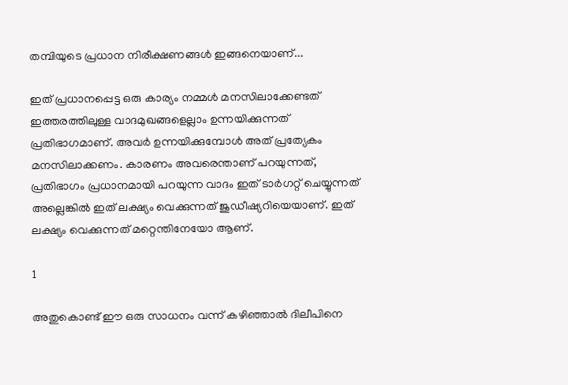തമ്പിയുടെ പ്രധാന നിരീക്ഷണങ്ങള്‍ ഇങ്ങനെയാണ്...

ഇത് പ്രധാനപ്പെട്ട ഒരു കാര്യം നമ്മള്‍ മനസിലാക്കേണ്ടത് ഇത്തരത്തിലുള്ള വാദമുഖങ്ങളെല്ലാം ഉന്നയിക്കുന്നത് പ്രതിഭാഗമാണ്. അവര്‍ ഉന്നയിക്കുമ്പോള്‍ അത് പ്രത്യേകം മനസിലാക്കണം. കാരണം അവരെന്താണ് പറയുന്നത്, പ്രതിഭാഗം പ്രധാനമായി പറയുന്ന വാദം ഇത് ടാര്‍ഗറ്റ് ചെയ്യുന്നത് അല്ലെങ്കില്‍ ഇത് ലക്ഷ്യം വെക്കുന്നത് ജുഡീഷ്യറിയെയാണ്. ഇത് ലക്ഷ്യം വെക്കുന്നത് മറ്റെന്തിനേയോ ആണ്.

1

അതുകൊണ്ട് ഈ ഒരു സാധനം വന്ന് കഴിഞ്ഞാല്‍ ദിലീപിനെ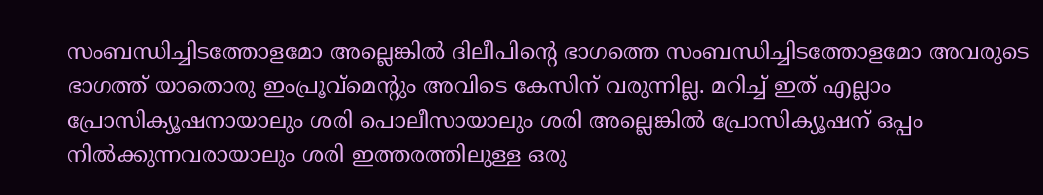സംബന്ധിച്ചിടത്തോളമോ അല്ലെങ്കില്‍ ദിലീപിന്റെ ഭാഗത്തെ സംബന്ധിച്ചിടത്തോളമോ അവരുടെ ഭാഗത്ത് യാതൊരു ഇംപ്രൂവ്‌മെന്റും അവിടെ കേസിന് വരുന്നില്ല. മറിച്ച് ഇത് എല്ലാം പ്രോസിക്യൂഷനായാലും ശരി പൊലീസായാലും ശരി അല്ലെങ്കില്‍ പ്രോസിക്യൂഷന് ഒപ്പം നില്‍ക്കുന്നവരായാലും ശരി ഇത്തരത്തിലുള്ള ഒരു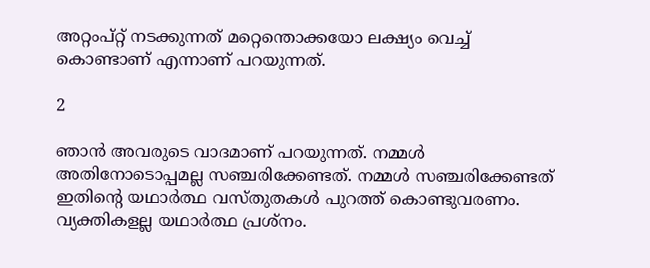അറ്റംപ്റ്റ് നടക്കുന്നത് മറ്റെന്തൊക്കയോ ലക്ഷ്യം വെച്ച് കൊണ്ടാണ് എന്നാണ് പറയുന്നത്.

2

ഞാന്‍ അവരുടെ വാദമാണ് പറയുന്നത്. നമ്മള്‍ അതിനോടൊപ്പമല്ല സഞ്ചരിക്കേണ്ടത്. നമ്മള്‍ സഞ്ചരിക്കേണ്ടത് ഇതിന്റെ യഥാര്‍ത്ഥ വസ്തുതകള്‍ പുറത്ത് കൊണ്ടുവരണം. വ്യക്തികളല്ല യഥാര്‍ത്ഥ പ്രശ്‌നം.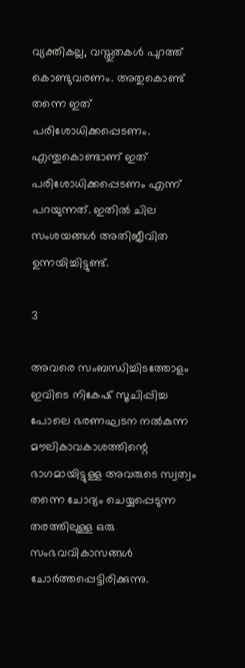വ്യക്തികല്ല, വസ്തുതകള്‍ പുറത്ത് കൊണ്ടുവരണം. അതുകൊണ്ട് തന്നെ ഇത് പരിശോധിക്കപ്പെടണം. എന്തുകൊണ്ടാണ് ഇത് പരിശോധിക്കപ്പെടണം എന്ന് പറയുന്നത്. ഇതില്‍ ചില സംശയങ്ങള്‍ അതിജീവിത ഉന്നയിച്ചിട്ടുണ്ട്.

3

അവരെ സംബന്ധിച്ചിടത്തോളം ഇവിടെ നികേഷ് സൂചിപ്പിച്ച പോലെ ഭരണഘടന നല്‍കുന്ന മൗലികാവകാശത്തിന്റെ ഭാഗമായിട്ടുള്ള അവരുടെ സ്വത്വം തന്നെ ചോദ്യം ചെയ്യപ്പെടുന്ന തരത്തിലുള്ള ഒരു സംഭവവികാസങ്ങള്‍ ചോര്‍ത്തപ്പെട്ടിരിക്കുന്നു.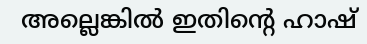അല്ലെങ്കില്‍ ഇതിന്റെ ഹാഷ്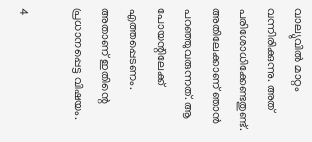വാല്യുവില്‍ മാറ്റം വന്നിരിക്കുന്നു. അത് പരിശോധിക്കേണ്ടതുണ്ട്. അതിലേക്കാണ് ഞാന്‍ പറഞ്ഞുവരുന്നത്. ആ പോയന്റിലേക്ക് എത്തപ്പെടണം. അതാണ് ഇതിന്റെ പ്രധാനപ്പെട്ട വിഷയം.

4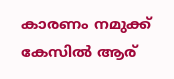കാരണം നമുക്ക് കേസില്‍ ആര്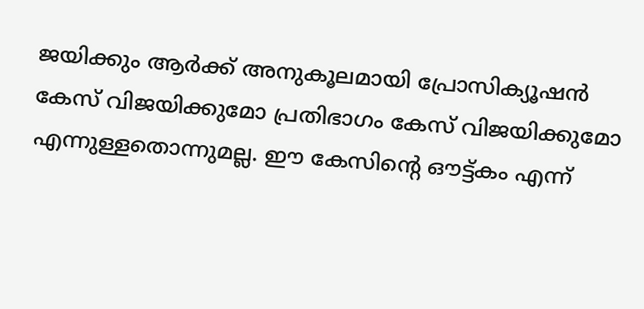ജയിക്കും ആര്‍ക്ക് അനുകൂലമായി പ്രോസിക്യൂഷന്‍ കേസ് വിജയിക്കുമോ പ്രതിഭാഗം കേസ് വിജയിക്കുമോ എന്നുള്ളതൊന്നുമല്ല. ഈ കേസിന്റെ ഔട്ട്കം എന്ന്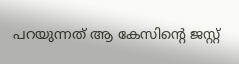പറയുന്നത് ആ കേസിന്റെ ജസ്റ്റ്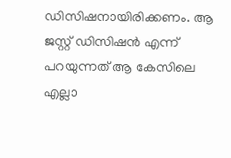ഡിസിഷനായിരിക്കണം. ആ ജസ്റ്റ് ഡിസിഷന്‍ എന്ന് പറയുന്നത് ആ കേസിലെ എല്ലാ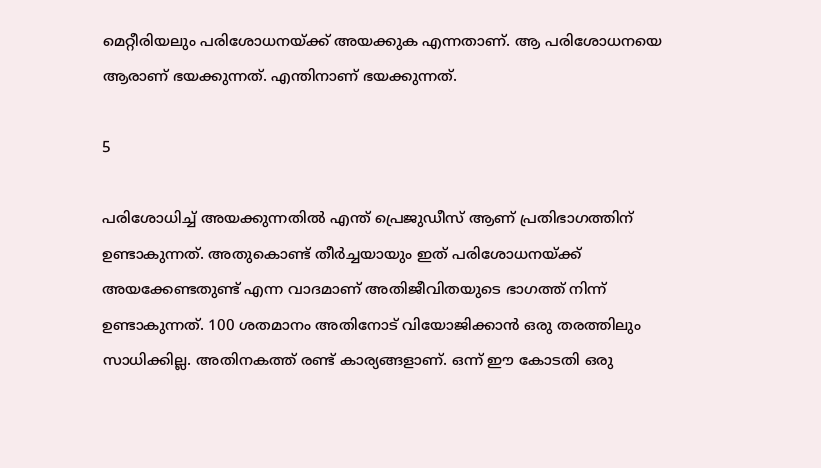മെറ്റീരിയലും പരിശോധനയ്ക്ക് അയക്കുക എന്നതാണ്. ആ പരിശോധനയെ ആരാണ് ഭയക്കുന്നത്. എന്തിനാണ് ഭയക്കുന്നത്.

5

പരിശോധിച്ച് അയക്കുന്നതില്‍ എന്ത് പ്രെജുഡീസ് ആണ് പ്രതിഭാഗത്തിന് ഉണ്ടാകുന്നത്. അതുകൊണ്ട് തീര്‍ച്ചയായും ഇത് പരിശോധനയ്ക്ക് അയക്കേണ്ടതുണ്ട് എന്ന വാദമാണ് അതിജീവിതയുടെ ഭാഗത്ത് നിന്ന് ഉണ്ടാകുന്നത്. 100 ശതമാനം അതിനോട് വിയോജിക്കാന്‍ ഒരു തരത്തിലും സാധിക്കില്ല. അതിനകത്ത് രണ്ട് കാര്യങ്ങളാണ്. ഒന്ന് ഈ കോടതി ഒരു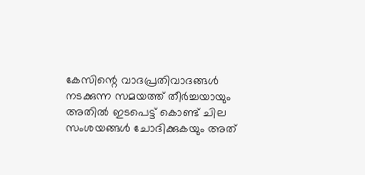കേസിന്റെ വാദപ്രതിവാദങ്ങള്‍ നടക്കുന്ന സമയത്ത് തീര്‍ച്ചയായും അതില്‍ ഇടപെട്ട് കൊണ്ട് ചില സംശയങ്ങള്‍ ചോദിക്കുകയും അത്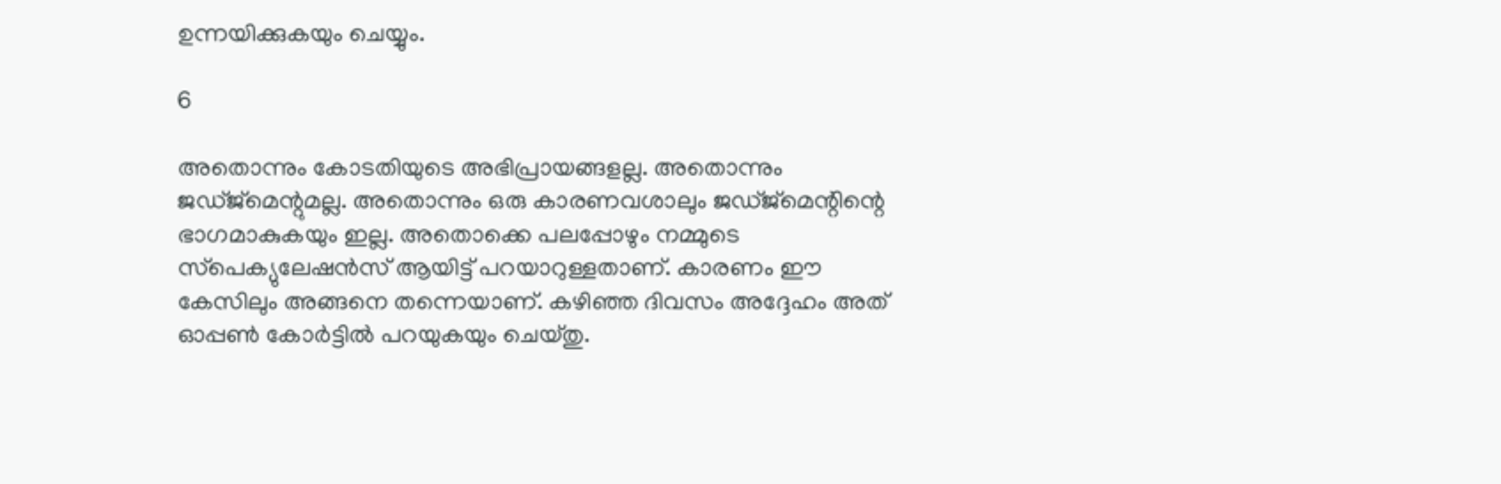ഉന്നയിക്കുകയും ചെയ്യും.

6

അതൊന്നും കോടതിയുടെ അഭിപ്രായങ്ങളല്ല. അതൊന്നും ജഡ്ജ്‌മെന്റുമല്ല. അതൊന്നും ഒരു കാരണവശാലും ജഡ്ജ്‌മെന്റിന്റെ ഭാഗമാകുകയും ഇല്ല. അതൊക്കെ പലപ്പോഴും നമ്മുടെ സ്‌പെക്യുലേഷന്‍സ് ആയിട്ട് പറയാറുള്ളതാണ്. കാരണം ഈ കേസിലും അങ്ങനെ തന്നെയാണ്. കഴിഞ്ഞ ദിവസം അദ്ദേഹം അത് ഓപ്പണ്‍ കോര്‍ട്ടില്‍ പറയുകയും ചെയ്തു.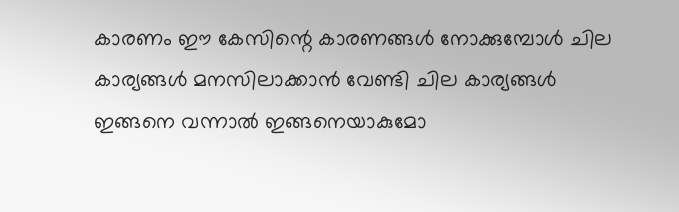കാരണം ഈ കേസിന്റെ കാരണങ്ങള്‍ നോക്കുമ്പോള്‍ ചില കാര്യങ്ങള്‍ മനസിലാക്കാന്‍ വേണ്ടി ചില കാര്യങ്ങള്‍ ഇങ്ങനെ വന്നാല്‍ ഇങ്ങനെയാകുമോ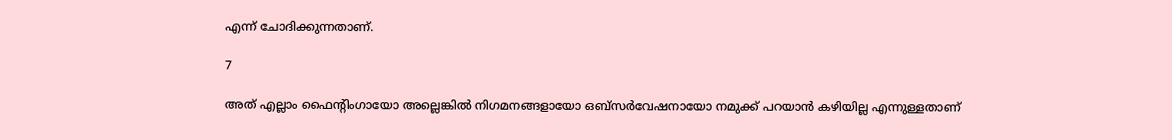എന്ന് ചോദിക്കുന്നതാണ്.

7

അത് എല്ലാം ഫൈന്റിംഗായോ അല്ലെങ്കില്‍ നിഗമനങ്ങളായോ ഒബ്‌സര്‍വേഷനായോ നമുക്ക് പറയാന്‍ കഴിയില്ല എന്നുള്ളതാണ്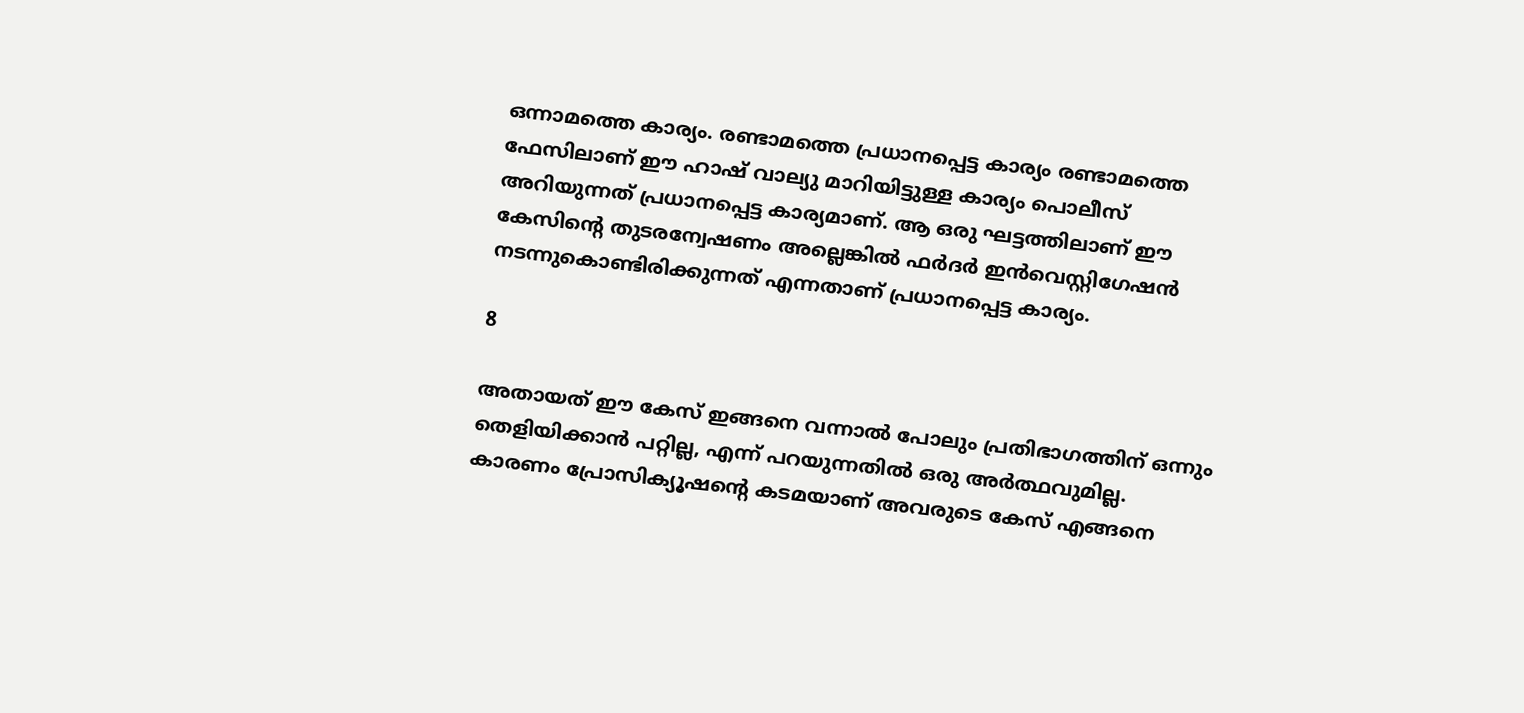ഒന്നാമത്തെ കാര്യം. രണ്ടാമത്തെ പ്രധാനപ്പെട്ട കാര്യം രണ്ടാമത്തെ ഫേസിലാണ് ഈ ഹാഷ് വാല്യു മാറിയിട്ടുള്ള കാര്യം പൊലീസ് അറിയുന്നത് പ്രധാനപ്പെട്ട കാര്യമാണ്. ആ ഒരു ഘട്ടത്തിലാണ് ഈ കേസിന്റെ തുടരന്വേഷണം അല്ലെങ്കില്‍ ഫര്‍ദര്‍ ഇന്‍വെസ്റ്റിഗേഷന്‍ നടന്നുകൊണ്ടിരിക്കുന്നത് എന്നതാണ് പ്രധാനപ്പെട്ട കാര്യം.

8

അതായത് ഈ കേസ് ഇങ്ങനെ വന്നാല്‍ പോലും പ്രതിഭാഗത്തിന് ഒന്നും തെളിയിക്കാന്‍ പറ്റില്ല, എന്ന് പറയുന്നതില്‍ ഒരു അര്‍ത്ഥവുമില്ല. കാരണം പ്രോസിക്യൂഷന്റെ കടമയാണ് അവരുടെ കേസ് എങ്ങനെ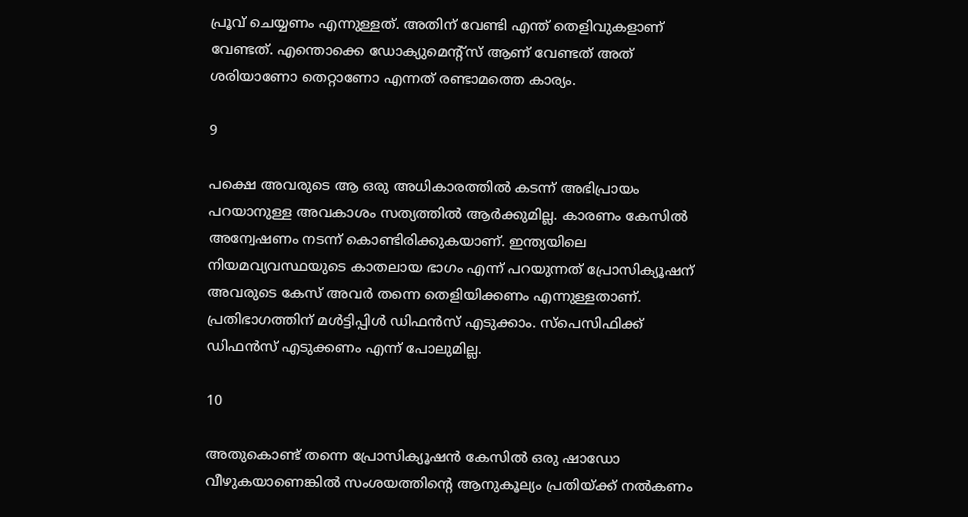പ്രൂവ് ചെയ്യണം എന്നുള്ളത്. അതിന് വേണ്ടി എന്ത് തെളിവുകളാണ് വേണ്ടത്. എന്തൊക്കെ ഡോക്യുമെന്റ്‌സ് ആണ് വേണ്ടത് അത് ശരിയാണോ തെറ്റാണോ എന്നത് രണ്ടാമത്തെ കാര്യം.

9

പക്ഷെ അവരുടെ ആ ഒരു അധികാരത്തില്‍ കടന്ന് അഭിപ്രായം പറയാനുള്ള അവകാശം സത്യത്തില്‍ ആര്‍ക്കുമില്ല. കാരണം കേസില്‍ അന്വേഷണം നടന്ന് കൊണ്ടിരിക്കുകയാണ്. ഇന്ത്യയിലെ നിയമവ്യവസ്ഥയുടെ കാതലായ ഭാഗം എന്ന് പറയുന്നത് പ്രോസിക്യൂഷന് അവരുടെ കേസ് അവര്‍ തന്നെ തെളിയിക്കണം എന്നുള്ളതാണ്. പ്രതിഭാഗത്തിന് മള്‍ട്ടിപ്പിള്‍ ഡിഫന്‍സ് എടുക്കാം. സ്‌പെസിഫിക്ക് ഡിഫന്‍സ് എടുക്കണം എന്ന് പോലുമില്ല.

10

അതുകൊണ്ട് തന്നെ പ്രോസിക്യൂഷന്‍ കേസില്‍ ഒരു ഷാഡോ വീഴുകയാണെങ്കില്‍ സംശയത്തിന്റെ ആനുകൂല്യം പ്രതിയ്ക്ക് നല്‍കണം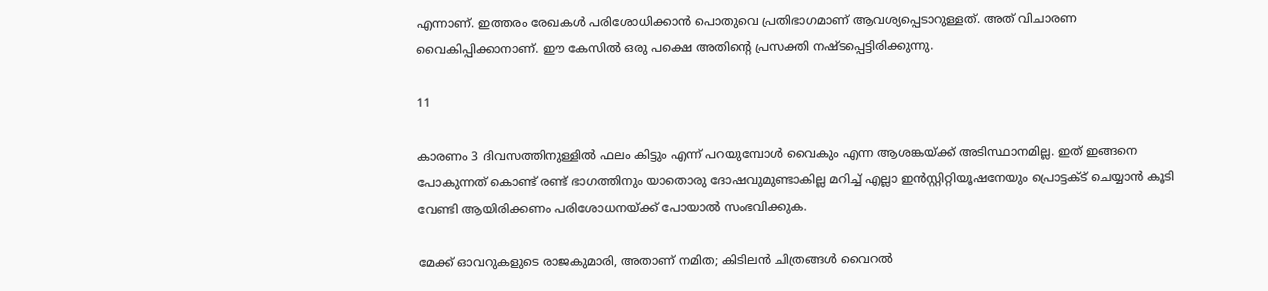എന്നാണ്. ഇത്തരം രേഖകള്‍ പരിശോധിക്കാന്‍ പൊതുവെ പ്രതിഭാഗമാണ് ആവശ്യപ്പെടാറുള്ളത്. അത് വിചാരണ വൈകിപ്പിക്കാനാണ്. ഈ കേസില്‍ ഒരു പക്ഷെ അതിന്റെ പ്രസക്തി നഷ്ടപ്പെട്ടിരിക്കുന്നു.

11

കാരണം 3 ദിവസത്തിനുള്ളില്‍ ഫലം കിട്ടും എന്ന് പറയുമ്പോള്‍ വൈകും എന്ന ആശങ്കയ്ക്ക് അടിസ്ഥാനമില്ല. ഇത് ഇങ്ങനെ പോകുന്നത് കൊണ്ട് രണ്ട് ഭാഗത്തിനും യാതൊരു ദോഷവുമുണ്ടാകില്ല മറിച്ച് എല്ലാ ഇന്‍സ്റ്റിറ്റിയൂഷനേയും പ്രൊട്ടക്ട് ചെയ്യാന്‍ കൂടി വേണ്ടി ആയിരിക്കണം പരിശോധനയ്ക്ക് പോയാല്‍ സംഭവിക്കുക.

മേക്ക് ഓവറുകളുടെ രാജകുമാരി, അതാണ് നമിത; കിടിലന്‍ ചിത്രങ്ങള്‍ വൈറല്‍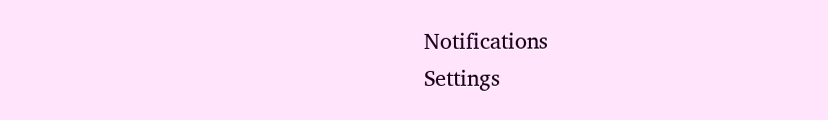Notifications
Settings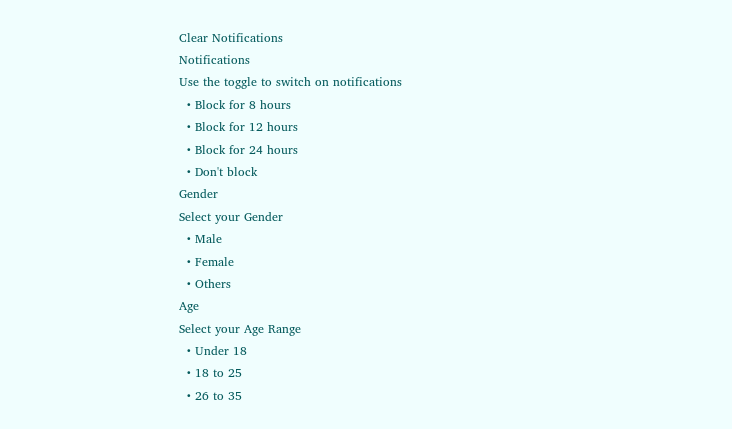Clear Notifications
Notifications
Use the toggle to switch on notifications
  • Block for 8 hours
  • Block for 12 hours
  • Block for 24 hours
  • Don't block
Gender
Select your Gender
  • Male
  • Female
  • Others
Age
Select your Age Range
  • Under 18
  • 18 to 25
  • 26 to 35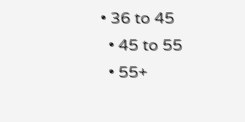• 36 to 45
  • 45 to 55
  • 55+